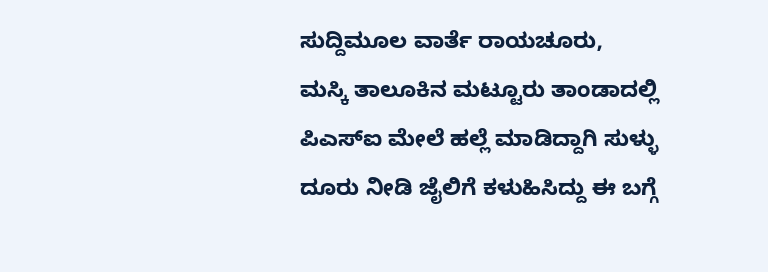ಸುದ್ದಿಮೂಲ ವಾರ್ತೆ ರಾಯಚೂರು,
ಮಸ್ಕಿ ತಾಲೂಕಿನ ಮಟ್ಟೂರು ತಾಂಡಾದಲ್ಲಿ ಪಿಎಸ್ಐ ಮೇಲೆ ಹಲ್ಲೆ ಮಾಡಿದ್ದಾಗಿ ಸುಳ್ಳು ದೂರು ನೀಡಿ ಜೈಲಿಗೆ ಕಳುಹಿಸಿದ್ದು ಈ ಬಗ್ಗೆ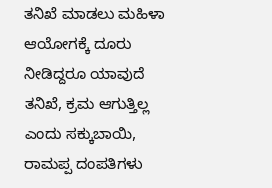ತನಿಖೆ ಮಾಡಲು ಮಹಿಳಾ ಆಯೋಗಕ್ಕೆ ದೂರು ನೀಡಿದ್ದರೂ ಯಾವುದೆ ತನಿಖೆ, ಕ್ರಮ ಆಗುತ್ತಿಲ್ಲ ಎಂದು ಸಕ್ಕುಬಾಯಿ, ರಾಮಪ್ಪ ದಂಪತಿಗಳು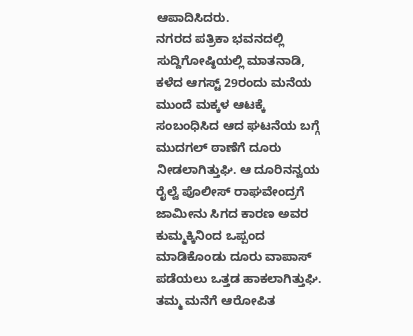ಆಪಾದಿಸಿದರು.
ನಗರದ ಪತ್ರಿಕಾ ಭವನದಲ್ಲಿ ಸುದ್ದಿಗೋಷ್ಠಿಯಲ್ಲಿ ಮಾತನಾಡಿ, ಕಳೆದ ಆಗಸ್ಟ್ 29ರಂದು ಮನೆಯ ಮುಂದೆ ಮಕ್ಕಳ ಆಟಕ್ಕೆ ಸಂಬಂಧಿಸಿದ ಆದ ಘಟನೆಯ ಬಗ್ಗೆ ಮುದಗಲ್ ಠಾಣೆಗೆ ದೂರು ನೀಡಲಾಗಿತ್ತುಘಿ. ಆ ದೂರಿನನ್ವಯ ರೈಲ್ವೆ ಪೊಲೀಸ್ ರಾಘವೇಂದ್ರಗೆ ಜಾಮೀನು ಸಿಗದ ಕಾರಣ ಅವರ ಕುಮ್ಮಕ್ಕಿನಿಂದ ಒಪ್ಪಂದ ಮಾಡಿಕೊಂಡು ದೂರು ವಾಪಾಸ್ ಪಡೆಯಲು ಒತ್ತಡ ಹಾಕಲಾಗಿತ್ತುಘಿ.
ತಮ್ಮ ಮನೆಗೆ ಆರೋಪಿತ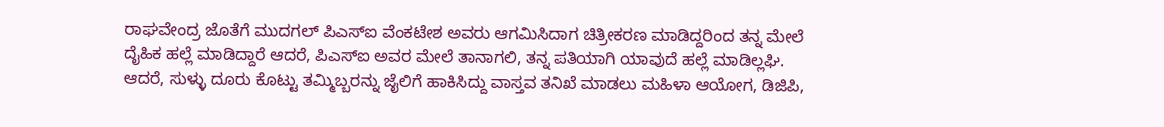ರಾಘವೇಂದ್ರ ಜೊತೆಗೆ ಮುದಗಲ್ ಪಿಎಸ್ಐ ವೆಂಕಟೇಶ ಅವರು ಆಗಮಿಸಿದಾಗ ಚಿತ್ರೀಕರಣ ಮಾಡಿದ್ದರಿಂದ ತನ್ನ ಮೇಲೆ ದೈಹಿಕ ಹಲ್ಲೆ ಮಾಡಿದ್ದಾರೆ ಆದರೆ, ಪಿಎಸ್ಐ ಅವರ ಮೇಲೆ ತಾನಾಗಲಿ, ತನ್ನ ಪತಿಯಾಗಿ ಯಾವುದೆ ಹಲ್ಲೆ ಮಾಡಿಲ್ಲಘಿ. ಆದರೆ, ಸುಳ್ಳು ದೂರು ಕೊಟ್ಟು ತಮ್ಮಿಬ್ಬರನ್ನು ಜೈಲಿಗೆ ಹಾಕಿಸಿದ್ದು ವಾಸ್ತವ ತನಿಖೆ ಮಾಡಲು ಮಹಿಳಾ ಆಯೋಗ, ಡಿಜಿಪಿ,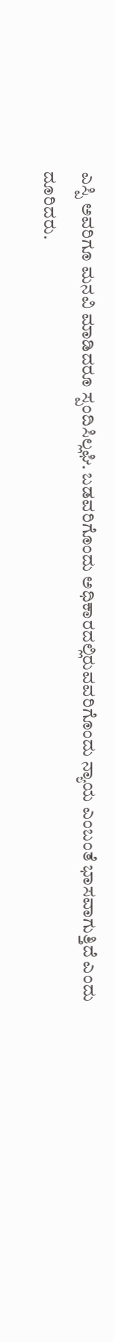ಎಸ್ಪಿ ಅವರಿಗೂ ಮನವಿ ಮಾಡಿದರೂ ಸ್ಪಂದಿಸಿಲ್ಲಘಿ. ಬಡವರಿಗೊಂದು ಅಧಿಕಾರದಲ್ಲಿರುವವರಿಗೊಂದು ನ್ಯಾಯ ಎಂಬಂತೆ ಭಾಸವಾಗುತ್ತಿದೆ ಎಂದು ದೂರಿದರು.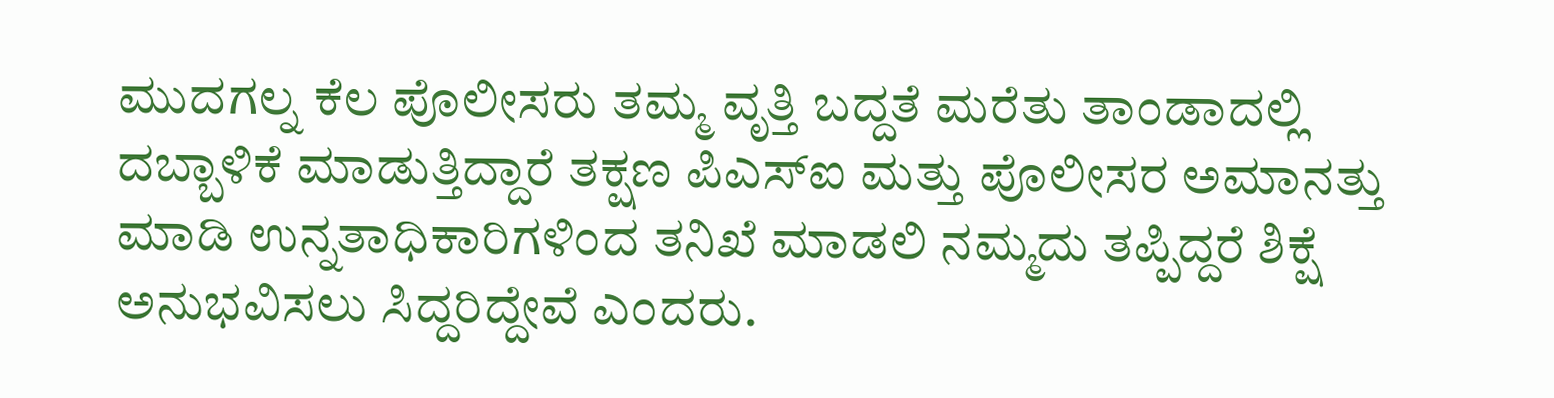ಮುದಗಲ್ನ ಕೆಲ ಪೊಲೀಸರು ತಮ್ಮ ವೃತ್ತಿ ಬದ್ದತೆ ಮರೆತು ತಾಂಡಾದಲ್ಲಿ ದಬ್ಬಾಳಿಕೆ ಮಾಡುತ್ತಿದ್ದಾರೆ ತಕ್ಷಣ ಪಿಎಸ್ಐ ಮತ್ತು ಪೊಲೀಸರ ಅಮಾನತ್ತು ಮಾಡಿ ಉನ್ನತಾಧಿಕಾರಿಗಳಿಂದ ತನಿಖೆ ಮಾಡಲಿ ನಮ್ಮದು ತಪ್ಪಿದ್ದರೆ ಶಿಕ್ಷೆ ಅನುಭವಿಸಲು ಸಿದ್ದರಿದ್ದೇವೆ ಎಂದರು.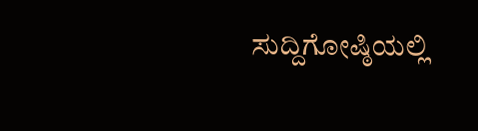ಸುದ್ದಿಗೋಷ್ಠಿಯಲ್ಲಿ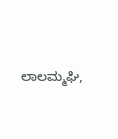ಲಾಲಮ್ಮಘಿ,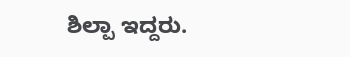ಶಿಲ್ಪಾ ಇದ್ದರು.